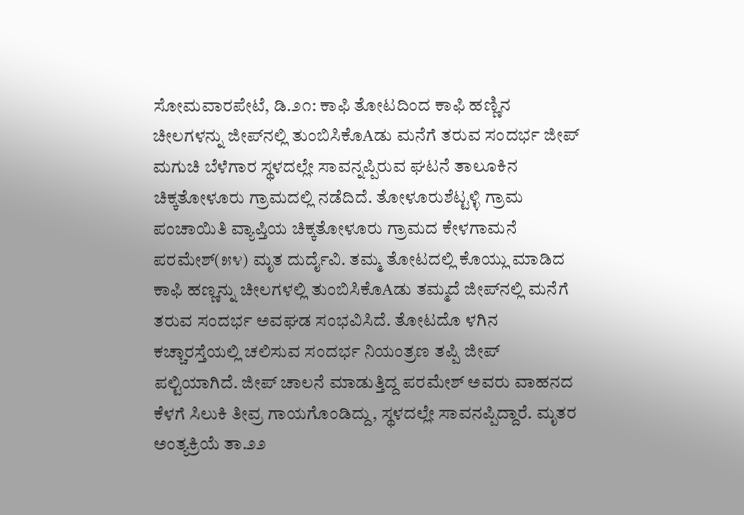ಸೋಮವಾರಪೇಟೆ, ಡಿ.೨೧: ಕಾಫಿ ತೋಟದಿಂದ ಕಾಫಿ ಹಣ್ಣಿನ ಚೀಲಗಳನ್ನು ಜೀಪ್‌ನಲ್ಲಿ ತುಂಬಿಸಿಕೊAಡು ಮನೆಗೆ ತರುವ ಸಂದರ್ಭ ಜೀಪ್ ಮಗುಚಿ ಬೆಳೆಗಾರ ಸ್ಥಳದಲ್ಲೇ ಸಾವನ್ನಪ್ಪಿರುವ ಘಟನೆ ತಾಲೂಕಿನ ಚಿಕ್ಕತೋಳೂರು ಗ್ರಾಮದಲ್ಲಿ ನಡೆದಿದೆ. ತೋಳೂರುಶೆಟ್ಟಳ್ಳಿ ಗ್ರಾಮ ಪಂಚಾಯಿತಿ ವ್ಯಾಪ್ತಿಯ ಚಿಕ್ಕತೋಳೂರು ಗ್ರಾಮದ ಕೇಳಗಾಮನೆ ಪರಮೇಶ್(೫೪) ಮೃತ ದುರ್ದೈವಿ. ತಮ್ಮ ತೋಟದಲ್ಲಿ ಕೊಯ್ಲು ಮಾಡಿದ ಕಾಫಿ ಹಣ್ಣನ್ನು ಚೀಲಗಳಲ್ಲಿ ತುಂಬಿಸಿಕೊAಡು ತಮ್ಮದೆ ಜೀಪ್‌ನಲ್ಲಿ ಮನೆಗೆ ತರುವ ಸಂದರ್ಭ ಅವಘಡ ಸಂಭವಿಸಿದೆ. ತೋಟದೊ ಳಗಿನ ಕಚ್ಚಾರಸ್ತೆಯಲ್ಲಿ ಚಲಿಸುವ ಸಂದರ್ಭ ನಿಯಂತ್ರಣ ತಪ್ಪಿ ಜೀಪ್ ಪಲ್ಟಿಯಾಗಿದೆ. ಜೀಪ್ ಚಾಲನೆ ಮಾಡುತ್ತಿದ್ದ ಪರಮೇಶ್ ಅವರು ವಾಹನದ ಕೆಳಗೆ ಸಿಲುಕಿ ತೀವ್ರ ಗಾಯಗೊಂಡಿದ್ದು, ಸ್ಥಳದಲ್ಲೇ ಸಾವನಪ್ಪಿದ್ದಾರೆ. ಮೃತರ ಅಂತ್ಯಕ್ರಿಯೆ ತಾ.೨೨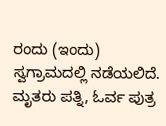ರಂದು (ಇಂದು) ಸ್ವಗ್ರಾಮದಲ್ಲಿ ನಡೆಯಲಿದೆ. ಮೃತರು ಪತ್ನಿ, ಓರ್ವ ಪುತ್ರ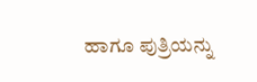ಹಾಗೂ ಪುತ್ರಿಯನ್ನು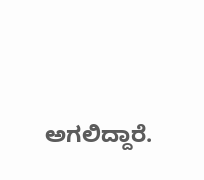ಅಗಲಿದ್ದಾರೆ.